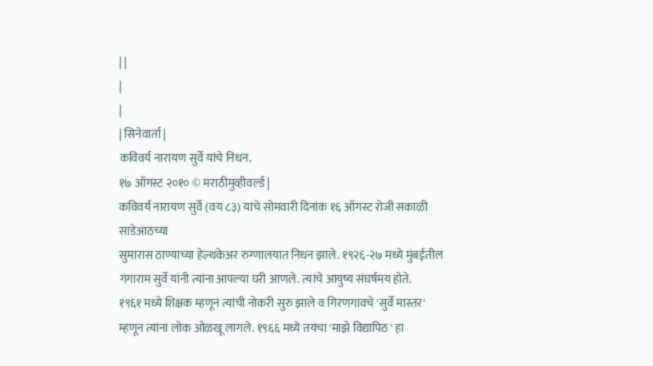| |
|
|
| सिनेवार्ता |
कविवर्य नारायण सुर्वे यांचे निधन.
१७ ऑगस्ट २०१० © मराठीमुव्हीवर्ल्ड |
कविवर्य नारायण सुर्वे (वय ८३) यांचे सोमवारी दिनांक १६ ऑगस्ट रोजी सकाळी साडेआठच्या
सुमारास ठाण्याच्या हेल्थकेअर रुग्णालयात निधन झाले. १९२६-२७ मध्ये मुंबईतील
गंगाराम सुर्वे यांनी त्यांना आपल्या घरी आणले. त्यांचे आयुष्य संघर्षमय होते.
१९६१ मध्ये शिक्षक म्हणून त्यांची नोकरी सुरु झाले व गिरणगावचे 'सुर्वे मास्तर'
म्हणून त्यांना लोक ओळखू लागले. १९६६ मध्ये तयंचा 'माझे विद्यापिठ' हा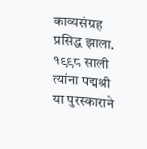काव्यसंग्रह प्रसिद्ध झाला.
१९९८ साली त्यांना पद्मश्री या पुरस्काराने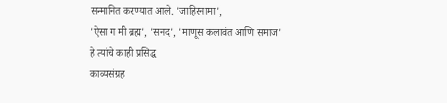सन्मानित करण्यात आले. 'जाहिरनामा',
'ऐसा ग मी ब्रह्म', 'सनद', 'माणूस कलावंत आणि समाज' हे त्यांचे काही प्रसिद्ध
काव्यसंग्रह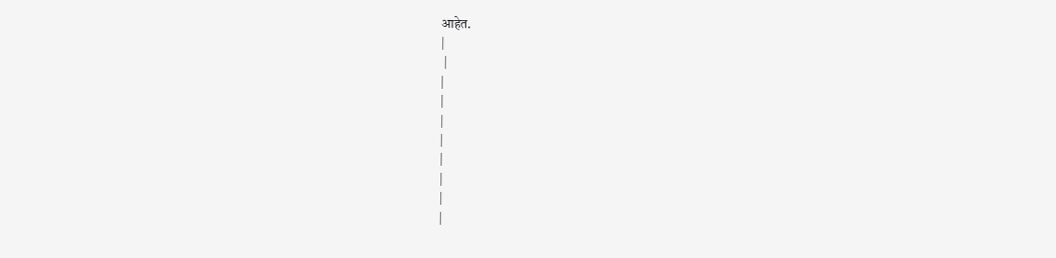आहेत.
|
 |
|
|
|
|
|
|
|
|